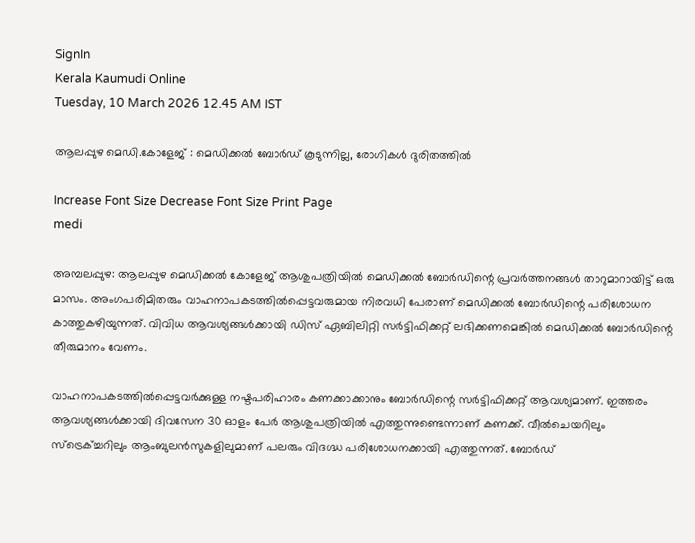SignIn
Kerala Kaumudi Online
Tuesday, 10 March 2026 12.45 AM IST

ആലപ്പുഴ മെഡി.കോളേജ് : മെഡിക്കൽ ബോർഡ് കൂടുന്നില്ല, രോഗികൾ ദുരിതത്തിൽ

Increase Font Size Decrease Font Size Print Page
medi

അമ്പലപ്പുഴ: ആലപ്പുഴ മെഡിക്കൽ കോളേജ് ആശുപത്രിയിൽ മെഡിക്കൽ ബോർഡിന്റെ പ്രവർത്തനങ്ങൾ താറുമാറായിട്ട് ഒരു മാസം. അംഗപരിമിതരും വാഹനാപകടത്തിൽപ്പെട്ടവരുമായ നിരവധി പേരാണ് മെഡിക്കൽ ബോർഡിന്റെ പരിശോധന കാത്തുകഴിയുന്നത്. വിവിധ ആവശ്യങ്ങൾക്കായി ഡിസ് ഏബിലിറ്റി സർട്ടിഫിക്കറ്റ് ലഭിക്കണമെങ്കിൽ മെഡിക്കൽ ബോർഡിന്റെ തീരുമാനം വേണം.

വാഹനാപകടത്തിൽപ്പെട്ടവർക്കുള്ള നഷ്ടപരിഹാരം കണക്കാക്കാനും ബോർഡിന്റെ സർട്ടിഫിക്കറ്റ് ആവശ്യമാണ്. ഇത്തരം ആവശ്യങ്ങൾക്കായി ദിവസേന 30 ഓളം പേർ ആശുപത്രിയിൽ എത്തുന്നുണ്ടെന്നാണ് കണക്ക്. വീൽചെയറിലും സ്ട്രെക്ച്ചറിലും ആംബുലൻസുകളിലുമാണ് പലരും വിദഗ്ദ്ധ പരിശോധനക്കായി എത്തുന്നത്. ബോർഡ്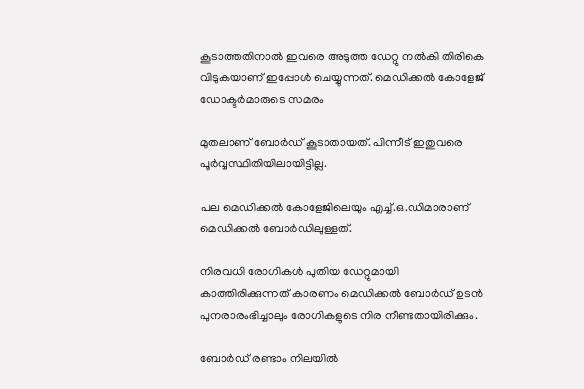കൂടാത്തതിനാൽ ഇവരെ അടുത്ത ഡേറ്റു നൽകി തിരികെ വിടുകയാണ് ഇപ്പോൾ ചെയ്യുന്നത്. മെഡിക്കൽ കോളേജ് ഡോക്ടർമാരുടെ സമരം

മുതലാണ് ബോർഡ് കൂടാതായത്. പിന്നീട് ഇതുവരെ പൂർവ്വസ്ഥിതിയിലായിട്ടില്ല.

പല മെഡിക്കൽ കോളേജിലെയും എച്ച്.ഒ.ഡിമാരാണ് മെഡിക്കൽ ബോർഡിലുള്ളത്.

നിരവധി രോഗികൾ പുതിയ ഡേറ്റുമായി കാത്തിരിക്കുന്നത് കാരണം മെഡിക്കൽ ബോർഡ് ഉടൻ പുനരാരംഭിച്ചാലും രോഗികളുടെ നിര നീണ്ടതായിരിക്കും.

ബോർഡ് രണ്ടാം നിലയിൽ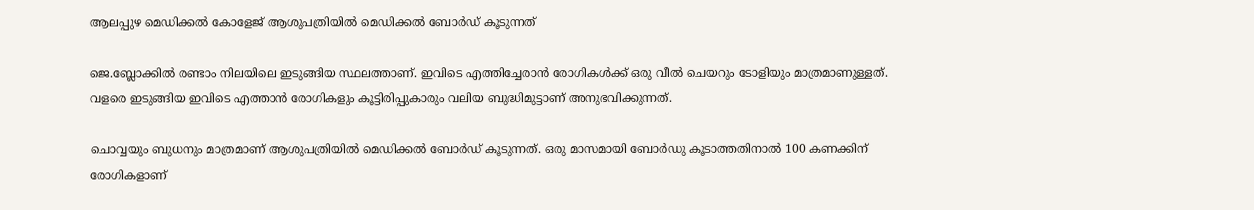ആലപ്പുഴ മെഡിക്കൽ കോളേജ് ആശുപത്രിയിൽ മെഡിക്കൽ ബോർഡ് കൂടുന്നത്

ജെ.ബ്ലോക്കിൽ രണ്ടാം നിലയിലെ ഇടുങ്ങിയ സ്ഥലത്താണ്. ഇവിടെ എത്തിച്ചേരാൻ രോഗികൾക്ക് ഒരു വീൽ ചെയറും ടോളിയും മാത്രമാണുള്ളത്. വളരെ ഇടുങ്ങിയ ഇവിടെ എത്താൻ രോഗികളും കൂട്ടിരിപ്പുകാരും വലിയ ബുദ്ധിമുട്ടാണ് അനുഭവിക്കുന്നത്.

ചൊവ്വയും ബുധനും മാത്രമാണ് ആശുപത്രിയിൽ മെഡിക്കൽ ബോർഡ് കൂടുന്നത്. ഒരു മാസമായി ബോർഡു കൂടാത്തതിനാൽ 100 കണക്കിന് രോഗികളാണ്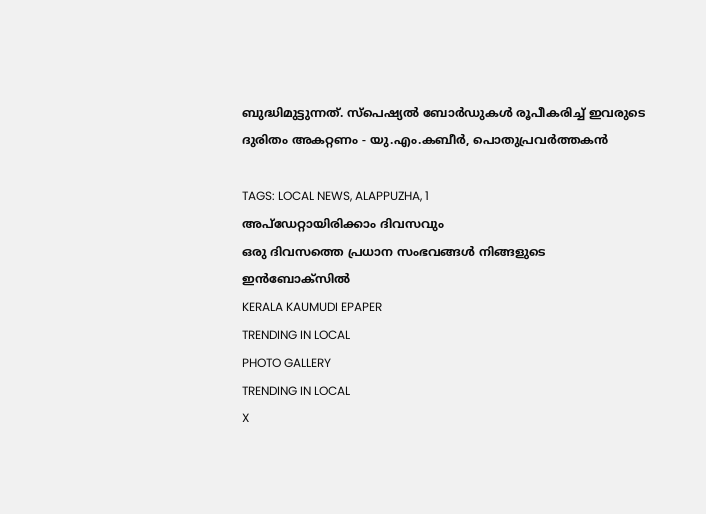ബുദ്ധിമുട്ടുന്നത്. സ്പെഷ്യൽ ബോർഡുകൾ രൂപീകരിച്ച് ഇവരുടെ ദുരിതം അകറ്റണം - യു.എം.കബീർ, പൊതുപ്രവർത്തകൻ

TAGS: LOCAL NEWS, ALAPPUZHA, 1
അപ്ഡേറ്റായിരിക്കാം ദിവസവും
ഒരു ദിവസത്തെ പ്രധാന സംഭവങ്ങൾ നിങ്ങളുടെ ഇൻബോക്സിൽ
KERALA KAUMUDI EPAPER
TRENDING IN LOCAL
PHOTO GALLERY
TRENDING IN LOCAL
X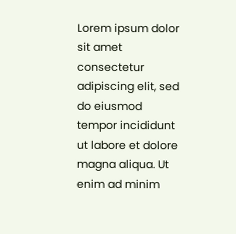Lorem ipsum dolor sit amet
consectetur adipiscing elit, sed do eiusmod tempor incididunt ut labore et dolore magna aliqua. Ut enim ad minim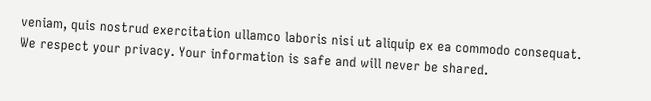veniam, quis nostrud exercitation ullamco laboris nisi ut aliquip ex ea commodo consequat.
We respect your privacy. Your information is safe and will never be shared.